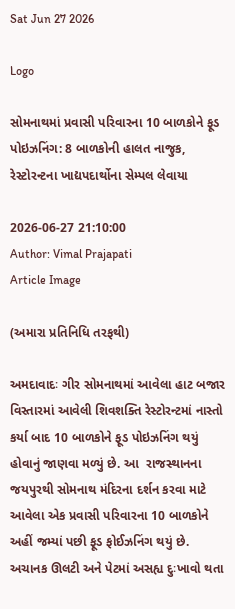Sat Jun 27 2026

Logo

સોમનાથમાં પ્રવાસી પરિવારના 10 બાળકોને ફૂડ પોઇઝનિંગ: 8 બાળકોની હાલત નાજુક, રેસ્ટોરન્ટના ખાદ્યપદાર્થોના સેમ્પલ લેવાયા

2026-06-27 21:10:00
Author: Vimal Prajapati
Article Image

(અમારા પ્રતિનિધિ તરફથી)

અમદાવાદઃ ગીર સોમનાથમાં આવેલા હાટ બજાર વિસ્તારમાં આવેલી શિવશક્તિ રેસ્ટોરન્ટમાં નાસ્તો કર્યા બાદ 10 બાળકોને ફૂડ પોઇઝનિંગ થયું હોવાનું જાણવા મળ્યું છે. આ  રાજસ્થાનના જયપુરથી સોમનાથ મંદિરના દર્શન કરવા માટે આવેલા એક પ્રવાસી પરિવારના 10 બાળકોને અહીં જમ્યાં પછી ફૂડ ફોઈઝનિંગ થયું છે. અચાનક ઊલટી અને પેટમાં અસહ્ય દુઃખાવો થતા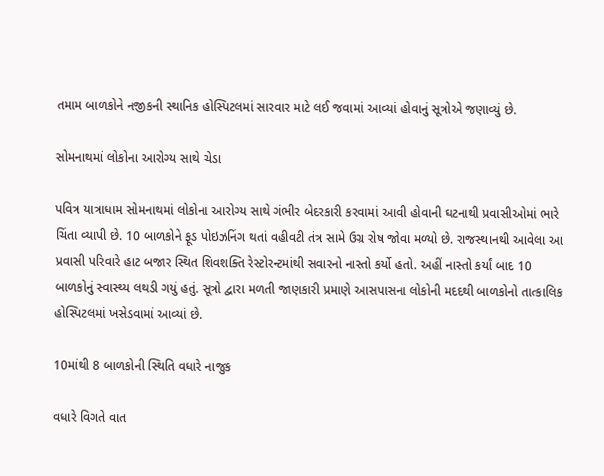તમામ બાળકોને નજીકની સ્થાનિક હોસ્પિટલમાં સારવાર માટે લઈ જવામાં આવ્યાં હોવાનું સૂત્રોએ જણાવ્યું છે.

સોમનાથમાં લોકોના આરોગ્ય સાથે ચેડા

પવિત્ર યાત્રાધામ સોમનાથમાં લોકોના આરોગ્ય સાથે ગંભીર બેદરકારી કરવામાં આવી હોવાની ઘટનાથી પ્રવાસીઓમાં ભારે ચિંતા વ્યાપી છે. 10 બાળકોને ફૂડ પોઇઝનિંગ થતાં વહીવટી તંત્ર સામે ઉગ્ર રોષ જોવા મળ્યો છે. રાજસ્થાનથી આવેલા આ પ્રવાસી પરિવારે હાટ બજાર સ્થિત શિવશક્તિ રેસ્ટોરન્ટમાંથી સવારનો નાસ્તો કર્યો હતો. અહીં નાસ્તો કર્યાં બાદ 10 બાળકોનું સ્વાસ્થ્ય લથડી ગયું હતું. સૂત્રો દ્વારા મળતી જાણકારી પ્રમાણે આસપાસના લોકોની મદદથી બાળકોનો તાત્કાલિક હોસ્પિટલમાં ખસેડવામાં આવ્યાં છે.

10માંથી 8 બાળકોની સ્થિતિ વધારે નાજુક

વધારે વિગતે વાત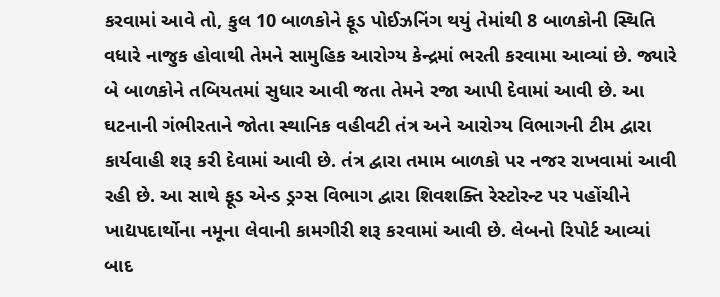કરવામાં આવે તો, કુલ 10 બાળકોને ફૂડ પોઈઝનિંગ થયું તેમાંથી 8 બાળકોની સ્થિતિ વધારે નાજુક હોવાથી તેમને સામુહિક આરોગ્ય કેન્દ્રમાં ભરતી કરવામા આવ્યાં છે. જ્યારે બે બાળકોને તબિયતમાં સુધાર આવી જતા તેમને રજા આપી દેવામાં આવી છે. આ ઘટનાની ગંભીરતાને જોતા સ્થાનિક વહીવટી તંત્ર અને આરોગ્ય વિભાગની ટીમ દ્વારા કાર્યવાહી શરૂ કરી દેવામાં આવી છે. તંત્ર દ્વારા તમામ બાળકો પર નજર રાખવામાં આવી રહી છે. આ સાથે ફૂડ એન્ડ ડ્રગ્સ વિભાગ દ્વારા શિવશક્તિ રેસ્ટોરન્ટ પર પહોંચીને ખાદ્યપદાર્થોના નમૂના લેવાની કામગીરી શરૂ કરવામાં આવી છે. લેબનો રિપોર્ટ આવ્યાં બાદ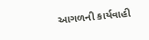આગળની કાર્યવાહી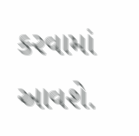કરવામાં આવશે.